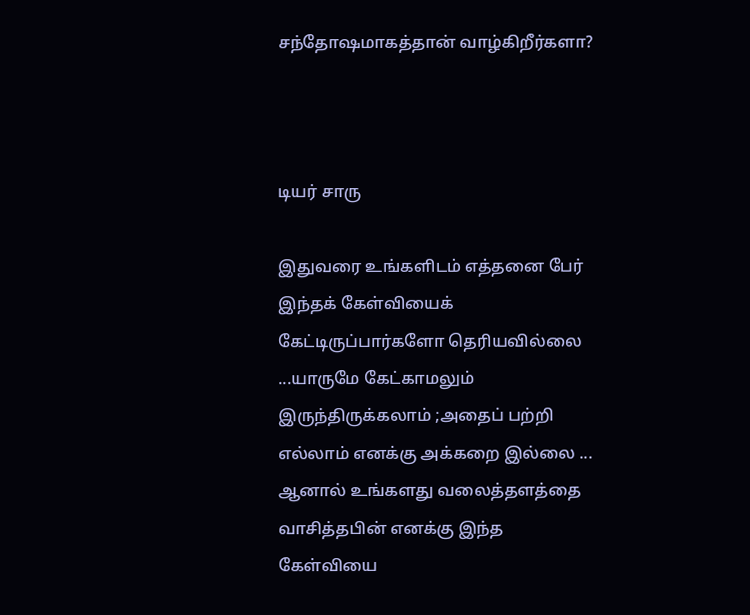சந்தோஷமாகத்தான் வாழ்கிறீர்களா?



டியர் சாரு

இதுவரை உங்களிடம் எத்தனை பேர் இந்தக் கேள்வியைக் கேட்டிருப்பார்களோ தெரியவில்லை ...யாருமே கேட்காமலும் இருந்திருக்கலாம் ;அதைப் பற்றி எல்லாம் எனக்கு அக்கறை இல்லை ... ஆனால் உங்களது வலைத்தளத்தை வாசித்தபின் எனக்கு இந்த கேள்வியை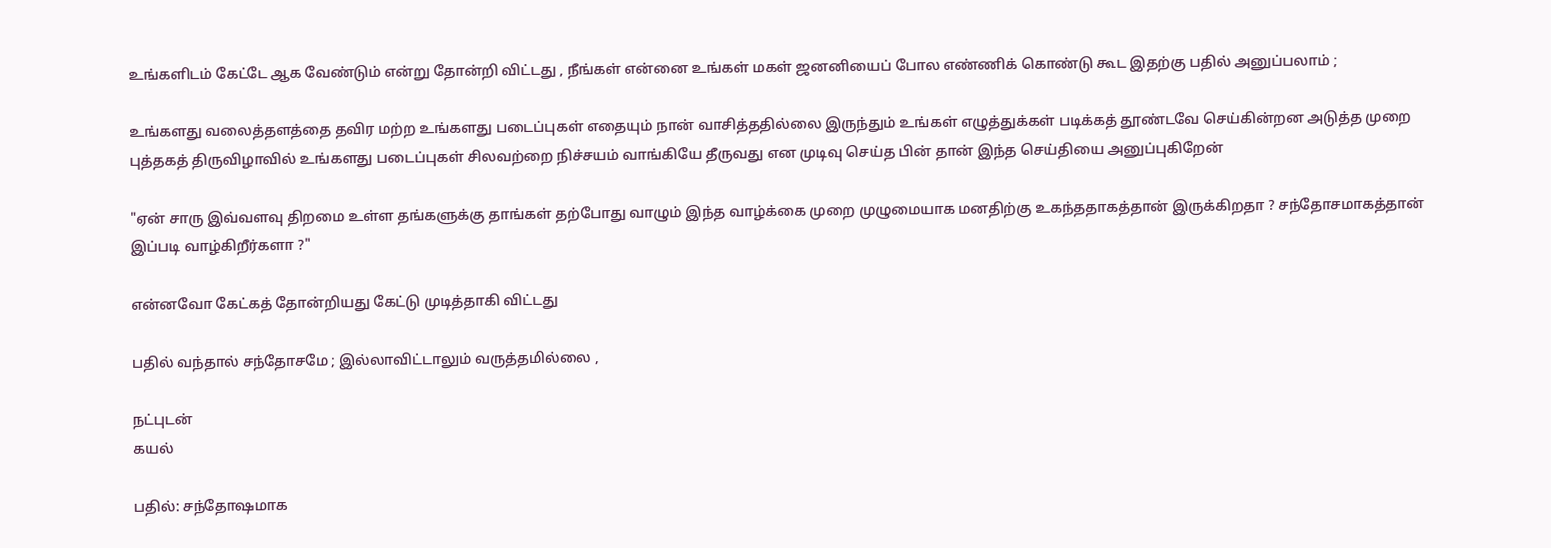உங்களிடம் கேட்டே ஆக வேண்டும் என்று தோன்றி விட்டது , நீங்கள் என்னை உங்கள் மகள் ஜனனியைப் போல எண்ணிக் கொண்டு கூட இதற்கு பதில் அனுப்பலாம் ;

உங்களது வலைத்தளத்தை தவிர மற்ற உங்களது படைப்புகள் எதையும் நான் வாசித்ததில்லை இருந்தும் உங்கள் எழுத்துக்கள் படிக்கத் தூண்டவே செய்கின்றன அடுத்த முறை புத்தகத் திருவிழாவில் உங்களது படைப்புகள் சிலவற்றை நிச்சயம் வாங்கியே தீருவது என முடிவு செய்த பின் தான் இந்த செய்தியை அனுப்புகிறேன்

"ஏன் சாரு இவ்வளவு திறமை உள்ள தங்களுக்கு தாங்கள் தற்போது வாழும் இந்த வாழ்க்கை முறை முழுமையாக மனதிற்கு உகந்ததாகத்தான் இருக்கிறதா ? சந்தோசமாகத்தான் இப்படி வாழ்கிறீர்களா ?"

என்னவோ கேட்கத் தோன்றியது கேட்டு முடித்தாகி விட்டது

பதில் வந்தால் சந்தோசமே ; இல்லாவிட்டாலும் வருத்தமில்லை ,

நட்புடன்
கயல்

பதில்: சந்தோஷமாக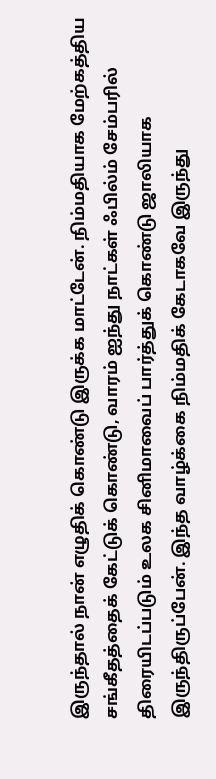இருந்தால் நான் எழுதிக் கொண்டு இருக்க மாட்டேன். நிம்மதியாக மேற்கத்திய சங்கீதத்தைக் கேட்டுக் கொண்டு, வாரம் ஐந்து நாட்கள் ஃபில்ம் சேம்பரில் திரையிடப்படும் உலக சினிமாவைப் பார்த்துக் கொண்டு ஜாலியாக இருந்திருப்பேன். இந்த வாழ்க்கை நிம்மதிக் கேடாகவே இருந்து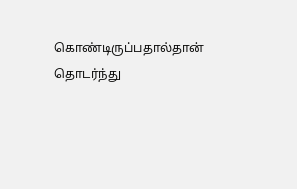கொண்டிருப்பதால்தான் தொடர்ந்து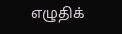எழுதிக்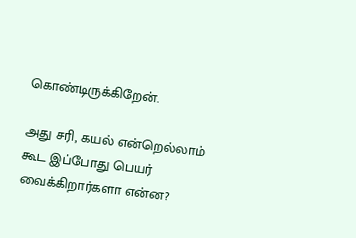கொண்டிருக்கிறேன்.

அது சரி, கயல் என்றெல்லாம் கூட இப்போது பெயர் வைக்கிறார்களா என்ன?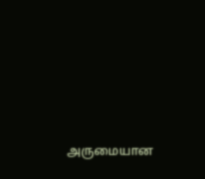அருமையான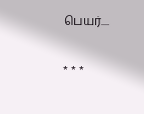பெயர்....

* * *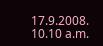17.9.2008.
10.10 a.m.